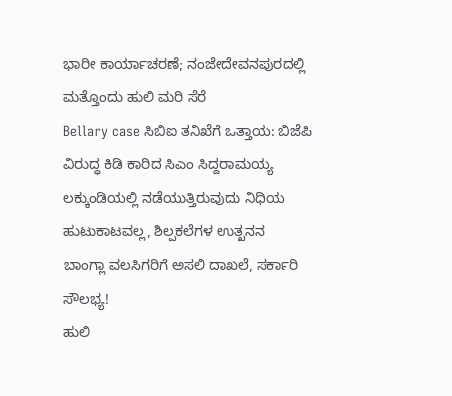ಭಾರೀ ಕಾರ್ಯಾಚರಣೆ; ನಂಜೇದೇವನಪುರದಲ್ಲಿ ಮತ್ತೊಂದು ಹುಲಿ ಮರಿ ಸೆರೆ
Bellary case ಸಿಬಿಐ ತನಿಖೆಗೆ ಒತ್ತಾಯ: ಬಿಜೆಪಿ ವಿರುದ್ಧ ಕಿಡಿ ಕಾರಿದ ಸಿಎಂ ಸಿದ್ದರಾಮಯ್ಯ
ಲಕ್ಕುಂಡಿಯಲ್ಲಿ ನಡೆಯುತ್ತಿರುವುದು ನಿಧಿಯ ಹುಟುಕಾಟವಲ್ಲ, ಶಿಲ್ಪಕಲೆಗಳ ಉತ್ಖನನ
ಬಾಂಗ್ಲಾ ವಲಸಿಗರಿಗೆ ಅಸಲಿ ದಾಖಲೆ, ಸರ್ಕಾರಿ ಸೌಲಭ್ಯ!
ಹುಲಿ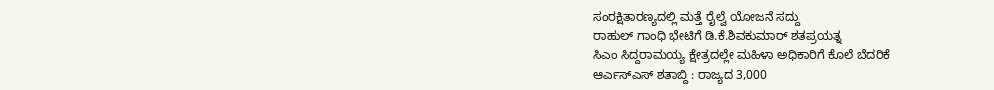ಸಂರಕ್ಷಿತಾರಣ್ಯದಲ್ಲಿ ಮತ್ತೆ ರೈಲ್ವೆ ಯೋಜನೆ ಸದ್ದು
ರಾಹುಲ್ ಗಾಂಧಿ ಭೇಟಿಗೆ ಡಿ.ಕೆ.ಶಿವಕುಮಾರ್ ಶತಪ್ರಯತ್ನ
ಸಿಎಂ ಸಿದ್ದರಾಮಯ್ಯ ಕ್ಷೇತ್ರದಲ್ಲೇ ಮಹಿಳಾ ಅಧಿಕಾರಿಗೆ ಕೊಲೆ ಬೆದರಿಕೆ
ಆರ್ಎಸ್ಎಸ್ ಶತಾಬ್ದಿ : ರಾಜ್ಯದ 3,000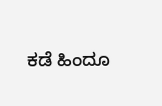ಕಡೆ ಹಿಂದೂ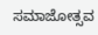ಸಮಾಜೋತ್ಸವ